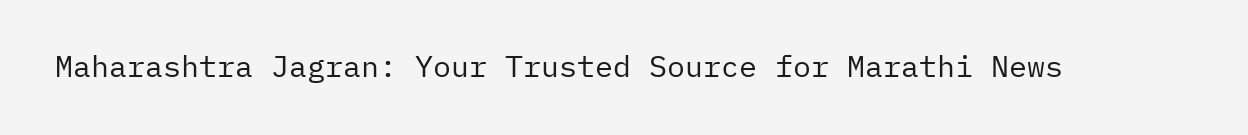Maharashtra Jagran: Your Trusted Source for Marathi News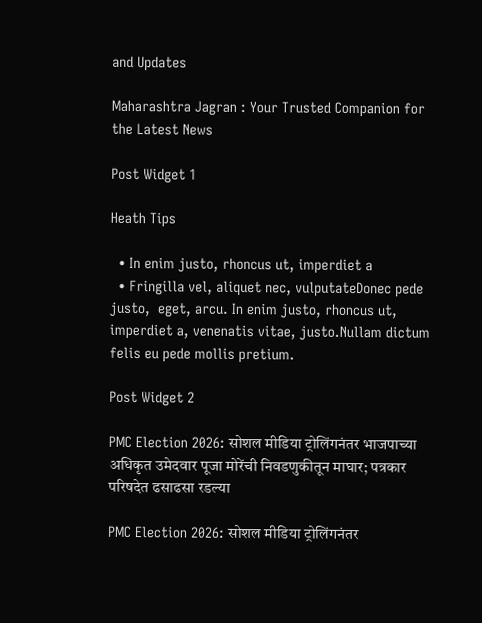and Updates

Maharashtra Jagran : Your Trusted Companion for the Latest News

Post Widget 1

Heath Tips

  • In enim justo, rhoncus ut, imperdiet a
  • Fringilla vel, aliquet nec, vulputateDonec pede justo,  eget, arcu. In enim justo, rhoncus ut, imperdiet a, venenatis vitae, justo.Nullam dictum felis eu pede mollis pretium.

Post Widget 2

PMC Election 2026: सोशल मीडिया ट्रोलिंगनंतर भाजपाच्या अधिकृत उमेदवार पूजा मोरेंची निवडणुकीतून माघार; पत्रकार परिषदेत ढसाढसा रडल्या

PMC Election 2026: सोशल मीडिया ट्रोलिंगनंतर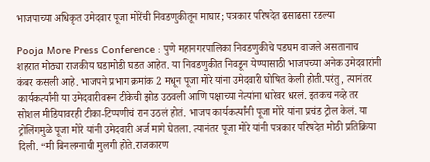भाजपाच्या अधिकृत उमेदवार पूजा मोरेंची निवडणुकीतून माघार; पत्रकार परिषदेत ढसाढसा रडल्या

Pooja More Press Conference : पुणे महानगरपालिका निवडणुकीचे पडघम वाजले असतानाच शहरात मोठ्या राजकीय घडामोडी घडत आहेत. या निवडणुकीत निवडून येण्यासाठी भाजपच्या अनेक उमेदवारांनी कंबर कसली आहे. भाजपने प्रभाग क्रमांक 2 मधून पूजा मोरे यांना उमेदवारी घोषित केली होती.परंतु, त्यानंतर कार्यकर्त्यांनी या उमेदवारीवरून टीकेची झोड उठवली आणि पक्षाच्या नेत्यांना धारेवर धरलं. इतकच नव्हे तर सोशल मीडियावरही टीका-टिप्पणीचं रान उठलं होतं. भाजप कार्यकर्त्यांनी पूजा मोरे यांना प्रचंड ट्रोल केलं. या ट्रोलिंगमुळे पूजा मोरे यांनी उमेदवारी अर्ज मागे घेतला. त्यानंतर पूजा मोरे यांनी पत्रकार परिषदेत मोठी प्रतिक्रिया दिली. “मी बिनलग्नाची मुलगी होते.राजकारण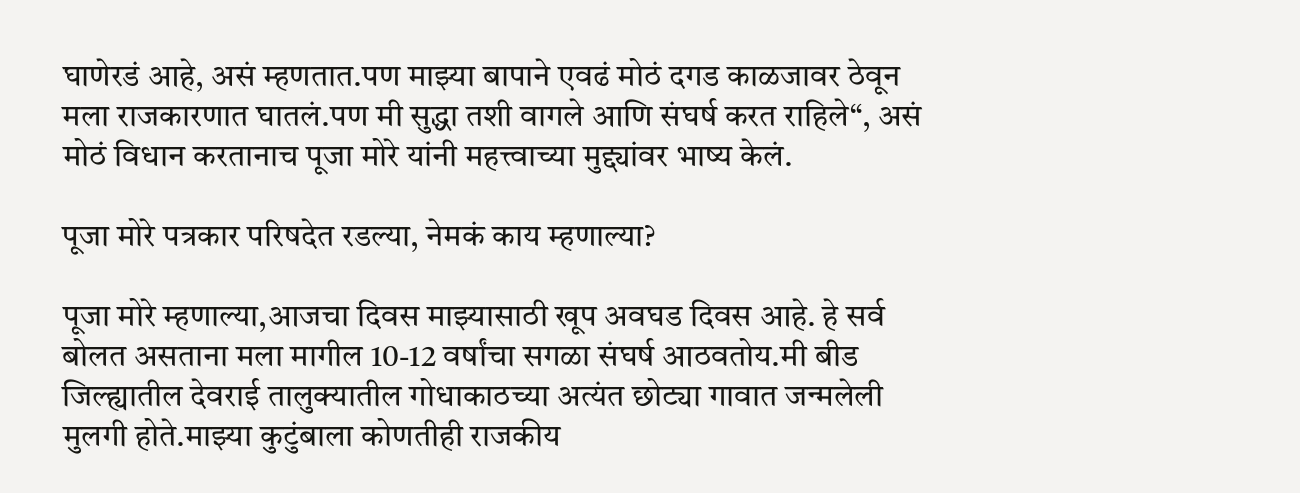घाणेरडं आहे, असं म्हणतात.पण माझ्या बापाने एवढं मोठं दगड काळजावर ठेवून मला राजकारणात घातलं.पण मी सुद्धा तशी वागले आणि संघर्ष करत राहिले“, असं मोठं विधान करतानाच पूजा मोरे यांनी महत्त्वाच्या मुद्द्यांवर भाष्य केलं.

पूजा मोरे पत्रकार परिषदेत रडल्या, नेमकं काय म्हणाल्या?

पूजा मोरे म्हणाल्या,आजचा दिवस माझ्यासाठी खूप अवघड दिवस आहे. हे सर्व बोलत असताना मला मागील 10-12 वर्षांचा सगळा संघर्ष आठवतोय.मी बीड जिल्ह्यातील देवराई तालुक्यातील गोधाकाठच्या अत्यंत छोट्या गावात जन्मलेली मुलगी होते.माझ्या कुटुंबाला कोणतीही राजकीय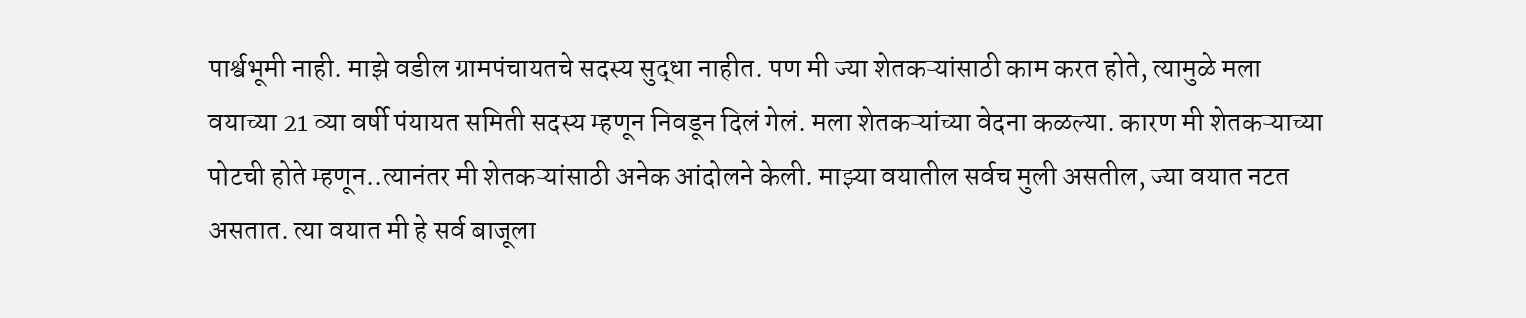पार्श्वभूमी नाही. माझे वडील ग्रामपंचायतचे सदस्य सुद्धा नाहीत. पण मी ज्या शेतकऱ्यांसाठी काम करत होते, त्यामुळे मला वयाच्या 21 व्या वर्षी पंयायत समिती सदस्य म्हणून निवडून दिलं गेलं. मला शेतकऱ्यांच्या वेदना कळल्या. कारण मी शेतकऱ्याच्या पोटची होते म्हणून..त्यानंतर मी शेतकऱ्यांसाठी अनेक आंदोलने केली. माझ्या वयातील सर्वच मुली असतील, ज्या वयात नटत असतात. त्या वयात मी हे सर्व बाजूला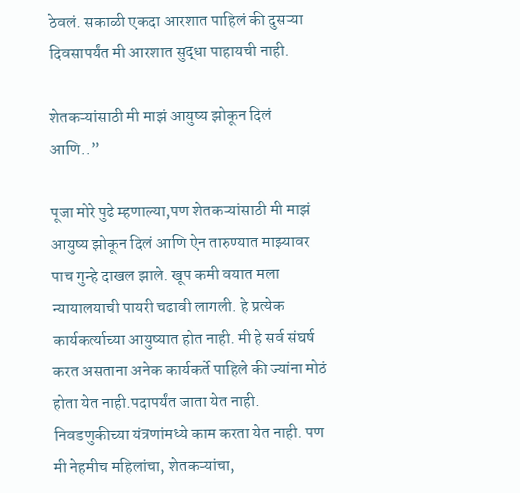ठेवलं. सकाळी एकदा आरशात पाहिलं की दुसऱ्या दिवसापर्यंत मी आरशात सुद्धा पाहायची नाही.

शेतकऱ्यांसाठी मी माझं आयुष्य झोकून दिलं आणि..”

पूजा मोरे पुढे म्हणाल्या,पण शेतकऱ्यांसाठी मी माझं आयुष्य झोकून दिलं आणि ऐन तारुण्यात माझ्यावर पाच गुन्हे दाखल झाले. खूप कमी वयात मला न्यायालयाची पायरी चढावी लागली. हे प्रत्येक कार्यकर्त्याच्या आयुष्यात होत नाही. मी हे सर्व संघर्ष करत असताना अनेक कार्यकर्ते पाहिले की ज्यांना मोठं होता येत नाही.पदापर्यंत जाता येत नाही. निवडणुकीच्या यंत्रणांमध्ये काम करता येत नाही. पण मी नेहमीच महिलांचा, शेतकऱ्यांचा,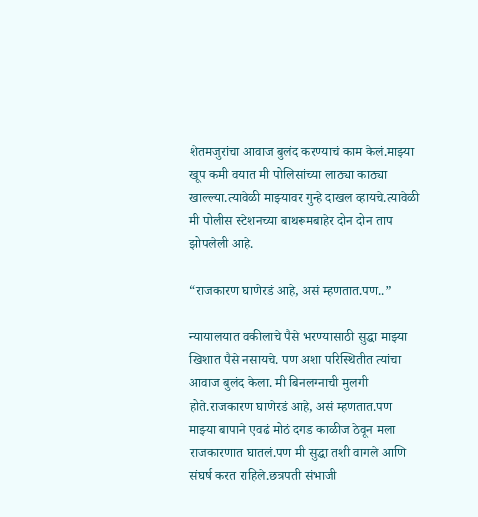शेतमजुरांचा आवाज बुलंद करण्याचं काम केलं.माझ्या खूप कमी वयात मी पोलिसांच्या लाठ्या काठ्या खाल्ल्या.त्यावेळी माझ्यावर गुन्हे दाखल व्हायचे.त्यावेळी मी पोलीस स्टेशनच्या बाथरूमबाहेर दोन दोन ताप झोपलेली आहे.

“राजकारण घाणेरडं आहे, असं म्हणतात.पण..”

न्यायालयात वकीलाचे पैसे भरण्यासाठी सुद्धा माझ्या खिशात पैसे नसायचे. पण अशा परिस्थितीत त्यांचा आवाज बुलंद केला. मी बिनलग्नाची मुलगी होते.राजकारण घाणेरडं आहे, असं म्हणतात.पण माझ्या बापाने एवढं मोठं दगड काळीज ठेवून मला राजकारणात घातलं.पण मी सुद्धा तशी वागले आणि संघर्ष करत राहिले.छत्रपती संभाजी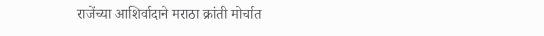राजेंच्या आशिर्वादाने मराठा क्रांती मोर्चात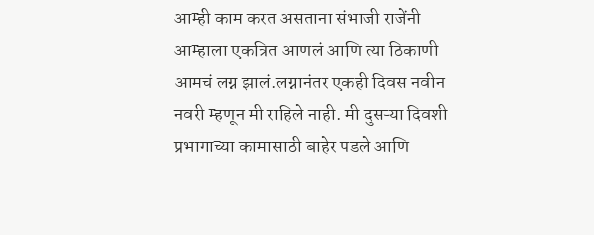आम्ही काम करत असताना संभाजी राजेंनी आम्हाला एकत्रित आणलं आणि त्या ठिकाणी आमचं लग्न झालं.लग्नानंतर एकही दिवस नवीन नवरी म्हणून मी राहिले नाही. मी दुसऱ्या दिवशी प्रभागाच्या कामासाठी बाहेर पडले आणि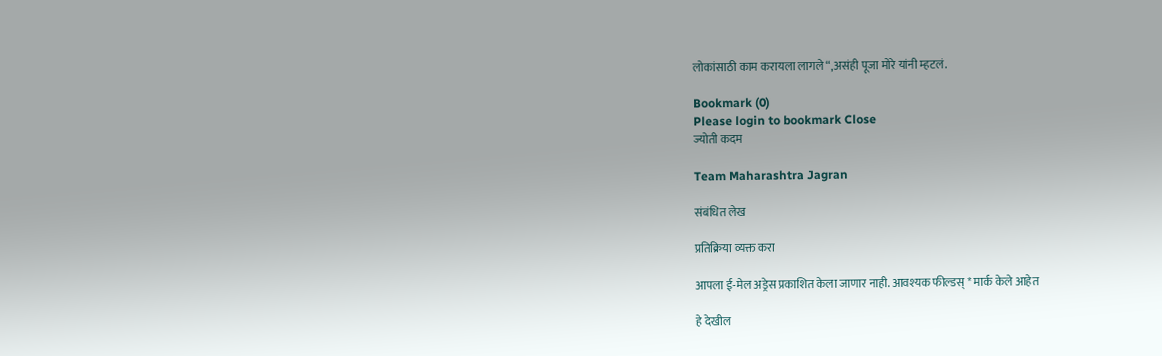लोकांसाठी काम करायला लागले“,असंही पूजा मोरे यांनी म्हटलं.

Bookmark (0)
Please login to bookmark Close
ज्योती कदम

Team Maharashtra Jagran

संबंधित लेख

प्रतिक्रिया व्यक्त करा

आपला ई-मेल अड्रेस प्रकाशित केला जाणार नाही. आवश्यक फील्डस् * मार्क केले आहेत

हे देखील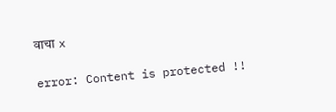वाचा x

error: Content is protected !!